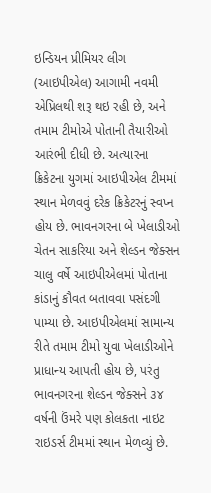ઇન્ડિયન પ્રીમિયર લીગ (આઇપીએલ) આગામી નવમી એપ્રિલથી શરૂ થઇ રહી છે, અને તમામ ટીમોએ પોતાની તૈયારીઓ આરંભી દીધી છે. અત્યારના ક્રિકેટના યુગમાં આઇપીએલ ટીમમાં સ્થાન મેળવવું દરેક ક્રિકેટરનું સ્વપ્ન હોય છે. ભાવનગરના બે ખેલાડીઓ ચેતન સાકરિયા અને શેલ્ડન જેક્સન ચાલુ વર્ષે આઇપીએલમાં પોતાના કાંડાનું કૌવત બતાવવા પસંદગી પામ્યા છે. આઇપીએલમાં સામાન્ય રીતે તમામ ટીમો યુવા ખેલાડીઓને પ્રાધાન્ય આપતી હોય છે, પરંતુ ભાવનગરના શેલ્ડન જેક્સને ૩૪ વર્ષની ઉંમરે પણ કોલકતા નાઇટ રાઇડર્સ ટીમમાં સ્થાન મેળવ્યું છે.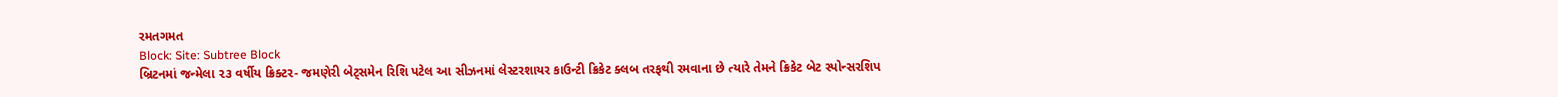રમતગમત
Block: Site: Subtree Block
બ્રિટનમાં જન્મેલા ૨૩ વર્ષીય ક્રિક્ટર- જમણેરી બેટ્સમેન રિશિ પટેલ આ સીઝનમાં લેસ્ટરશાયર કાઉન્ટી ક્રિકેટ ક્લબ તરફથી રમવાના છે ત્યારે તેમને ક્રિકેટ બેટ સ્પોન્સરશિપ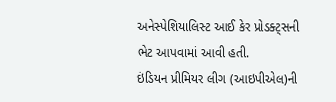અનેસ્પેશિયાલિસ્ટ આઈ કેર પ્રોડક્ટ્સની ભેટ આપવામાં આવી હતી.
ઇંડિયન પ્રીમિયર લીગ (આઇપીએલ)ની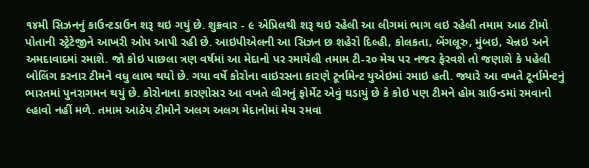૧૪મી સિઝનનું કાઉન્ટડાઉન શરૂ થઇ ગયું છે. શુક્રવાર - ૯ એપ્રિલથી શરૂ થઇ રહેલી આ લીગમાં ભાગ લઇ રહેલી તમામ આઠ ટીમો પોતાની સ્ટ્રેટેજીને આખરી ઓપ આપી રહી છે. આઇપીએલની આ સિઝન છ શહેરો દિલ્હી, કોલકતા, બેંગલૂરુ, મુંબઇ, ચેન્નઇ અને અમદાવાદમાં રમાશે. જો કોઇ પાછલા ત્રણ વર્ષમાં આ મેદાનો પર રમાયેલી તમામ ટી-૨૦ મેચ પર નજર ફેરવશે તો જણાશે કે પહેલી બોલિંગ કરનાર ટીમને વધુ લાભ થયો છે. ગયા વર્ષે કોરોના વાઇરસના કારણે ટૂર્નામેન્ટ યુએઇમાં રમાઇ હતી. જ્યારે આ વખતે ટૂર્નામેન્ટનું ભારતમાં પુનરાગમન થયું છે. કોરોનાના કારણોસર આ વખતે લીગનું ફોર્મેટ એવું ઘડાયું છે કે કોઇ પણ ટીમને હોમ ગ્રાઉન્ડમાં રમવાનો લ્હાવો નહીં મળે. તમામ આઠેય ટીમોને અલગ અલગ મેદાનોમાં મેચ રમવા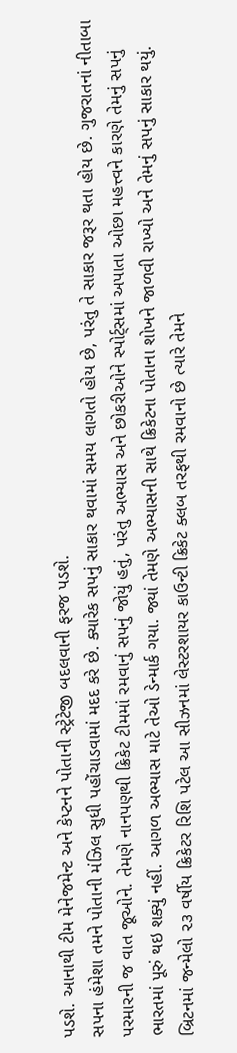પડશે. આનાથી ટીમ મેનેજમેન્ટ અને કેપ્ટનને પોતાની સ્ટ્રેટેજી બદલવાની ફરજ પડશે.
સપના હંમેશા તમને પોતાની મંઝિલ સુધી પહોંચાડવામાં મદદ કરે છે. ક્યારેક સપનું સાકાર થવામાં સમય લાગતો હોય છે, પરંતુ તે સાકાર જરૂર થતા હોય છે. ગુજરાતનાં નીતાબા પરમારની જ વાત જૂઓને. તેમણે નાનપણથી ક્રિકેટ ટીમમાં રમવાનું સપનું જોયું હતું, પરંતુ અભ્યાસ અને છોકરીઓને સ્પોર્ટ્સમાં અપાતા ઓછા મહત્ત્વને કારણે તેમનું સપનું ભારતમાં પૂરું થઇ શક્યું નહીં. આગળ અભ્યાસ માટે તેઓ ડેન્માર્ક ગયા. જ્યાં તેમણે અભ્યાસની સાથે ક્રિકેટના પોતાના શોખને જાળવી રાખ્યો અને તેમનું સપનું સાકાર થયું.
બ્રિટનમાં જન્મેલો ૨૩ વર્ષીય ક્રિકેટર રિશિ પટેલ આ સીઝનમાં લેસ્ટરશાયર કાઉન્ટી ક્રિકેટ ક્લબ તરફથી રમવાનો છે ત્યારે તેમને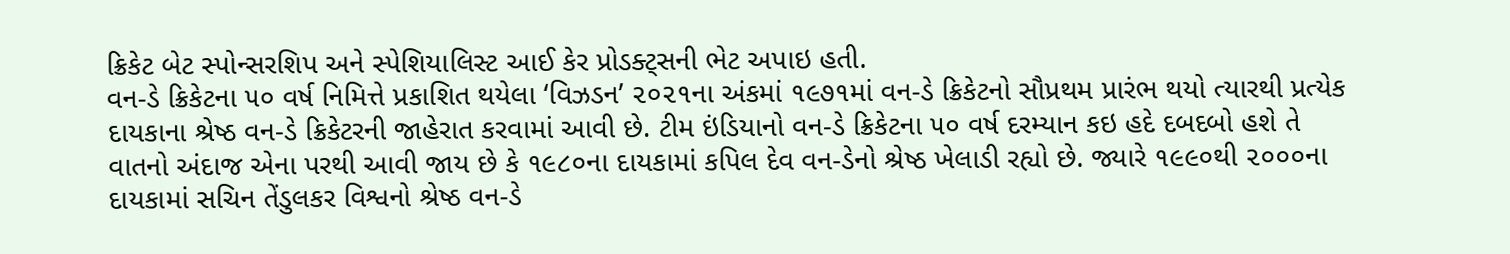ક્રિકેટ બેટ સ્પોન્સરશિપ અને સ્પેશિયાલિસ્ટ આઈ કેર પ્રોડક્ટ્સની ભેટ અપાઇ હતી.
વન-ડે ક્રિકેટના ૫૦ વર્ષ નિમિત્તે પ્રકાશિત થયેલા ‘વિઝડન’ ૨૦૨૧ના અંકમાં ૧૯૭૧માં વન-ડે ક્રિકેટનો સૌપ્રથમ પ્રારંભ થયો ત્યારથી પ્રત્યેક દાયકાના શ્રેષ્ઠ વન-ડે ક્રિકેટરની જાહેરાત કરવામાં આવી છે. ટીમ ઇંડિયાનો વન-ડે ક્રિકેટના ૫૦ વર્ષ દરમ્યાન કઇ હદે દબદબો હશે તે વાતનો અંદાજ એના પરથી આવી જાય છે કે ૧૯૮૦ના દાયકામાં કપિલ દેવ વન-ડેનો શ્રેષ્ઠ ખેલાડી રહ્યો છે. જ્યારે ૧૯૯૦થી ૨૦૦૦ના દાયકામાં સચિન તેંડુલકર વિશ્વનો શ્રેષ્ઠ વન-ડે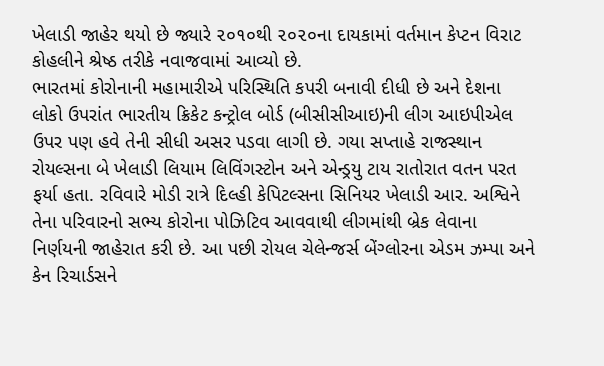ખેલાડી જાહેર થયો છે જ્યારે ૨૦૧૦થી ૨૦૨૦ના દાયકામાં વર્તમાન કેપ્ટન વિરાટ કોહલીને શ્રેષ્ઠ તરીકે નવાજવામાં આવ્યો છે.
ભારતમાં કોરોનાની મહામારીએ પરિસ્થિતિ કપરી બનાવી દીધી છે અને દેશના લોકો ઉપરાંત ભારતીય ક્રિકેટ કન્ટ્રોલ બોર્ડ (બીસીસીઆઇ)ની લીગ આઇપીએલ ઉપર પણ હવે તેની સીધી અસર પડવા લાગી છે. ગયા સપ્તાહે રાજસ્થાન રોયલ્સના બે ખેલાડી લિયામ લિવિંગસ્ટોન અને એન્ડ્રયુ ટાય રાતોરાત વતન પરત ફર્યા હતા. રવિવારે મોડી રાત્રે દિલ્હી કેપિટલ્સના સિનિયર ખેલાડી આર. અશ્વિને તેના પરિવારનો સભ્ય કોરોના પોઝિટિવ આવવાથી લીગમાંથી બ્રેક લેવાના નિર્ણયની જાહેરાત કરી છે. આ પછી રોયલ ચેલેન્જર્સ બેંગ્લોરના એડમ ઝમ્પા અને કેન રિચાર્ડસને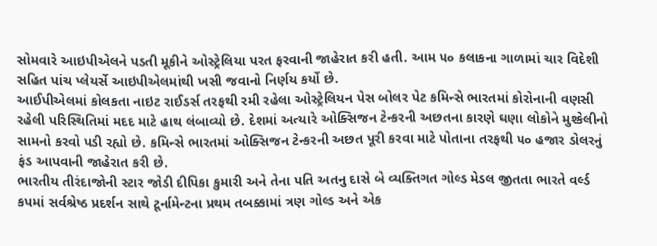સોમવારે આઇપીએલને પડતી મૂકીને ઓસ્ટ્રેલિયા પરત ફરવાની જાહેરાત કરી હતી. આમ ૫૦ કલાકના ગાળામાં ચાર વિદેશી સહિત પાંચ પ્લેયર્સે આઇપીએલમાંથી ખસી જવાનો નિર્ણય કર્યો છે.
આઈપીએલમાં કોલકતા નાઇટ રાઈડર્સ તરફથી રમી રહેલા ઓસ્ટ્રેલિયન પેસ બોલર પેટ કમિન્સે ભારતમાં કોરોનાની વણસી રહેલી પરિસ્થિતિમાં મદદ માટે હાથ લંબાવ્યો છે. દેશમાં અત્યારે ઓક્સિજન ટેન્કરની અછતના કારણે ઘણા લોકોને મુશ્કેલીનો સામનો કરવો પડી રહ્યો છે. કમિન્સે ભારતમાં ઓક્સિજન ટેન્કરની અછત પૂરી કરવા માટે પોતાના તરફથી ૫૦ હજાર ડોલરનું ફંડ આપવાની જાહેરાત કરી છે.
ભારતીય તીરંદાજોની સ્ટાર જોડી દીપિકા કુમારી અને તેના પતિ અતનુ દાસે બે વ્યક્તિગત ગોલ્ડ મેડલ જીતતા ભારતે વર્લ્ડ કપમાં સર્વશ્રેષ્ઠ પ્રદર્શન સાથે ટૂર્નામેન્ટના પ્રથમ તબક્કામાં ત્રણ ગોલ્ડ અને એક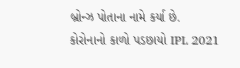બ્રોન્ઝ પોતાના નામે કર્યા છે.
કોરોનાનો કાળો પડછાયો IPL 2021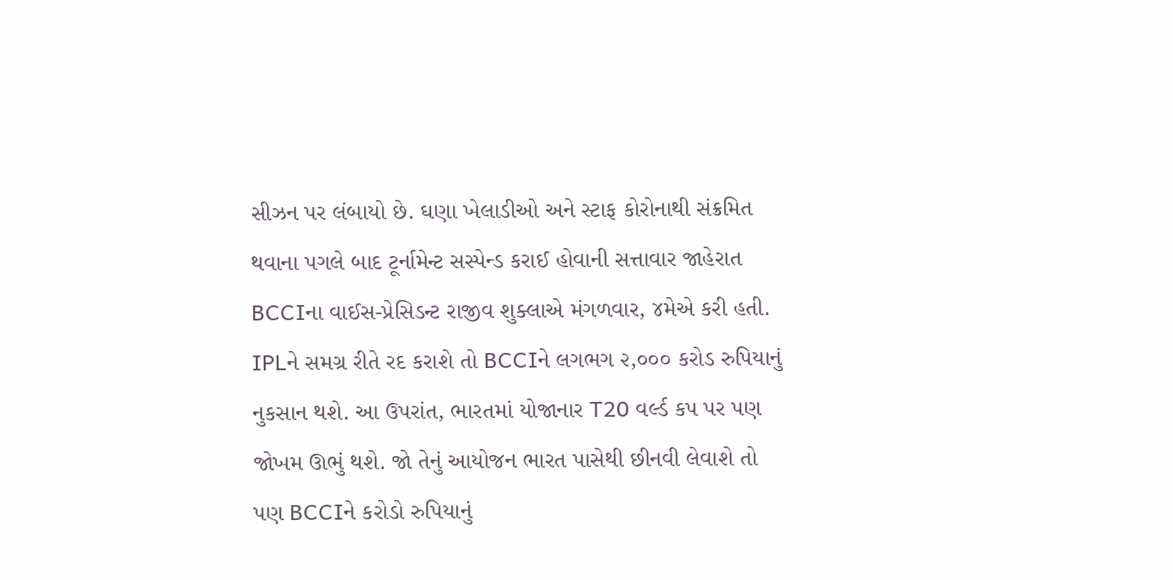સીઝન પર લંબાયો છે. ઘણા ખેલાડીઓ અને સ્ટાફ કોરોનાથી સંક્રમિત થવાના પગલે બાદ ટૂર્નામેન્ટ સસ્પેન્ડ કરાઈ હોવાની સત્તાવાર જાહેરાત BCCIના વાઈસ-પ્રેસિડન્ટ રાજીવ શુક્લાએ મંગળવાર, ૪મેએ કરી હતી. IPLને સમગ્ર રીતે રદ કરાશે તો BCCIને લગભગ ૨,૦૦૦ કરોડ રુપિયાનું નુકસાન થશે. આ ઉપરાંત, ભારતમાં યોજાનાર T20 વર્લ્ડ કપ પર પણ જોખમ ઊભું થશે. જો તેનું આયોજન ભારત પાસેથી છીનવી લેવાશે તો પણ BCCIને કરોડો રુપિયાનું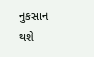નુકસાન થશે